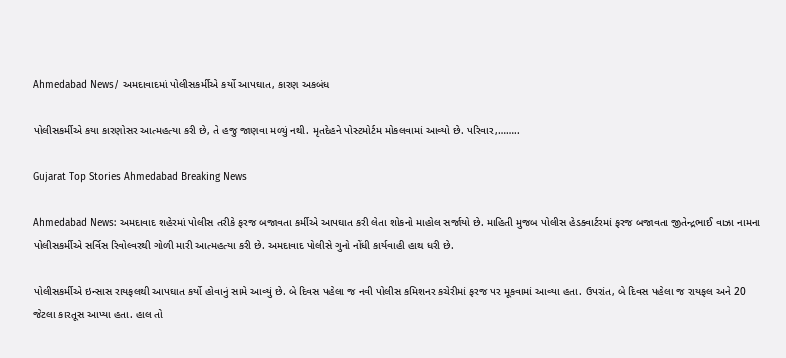Ahmedabad News/ અમદાવાદમાં પોલીસકર્મીએ કર્યો આપઘાત, કારણ અકબંધ

પોલીસકર્મીએ કયા કારણોસર આત્મહત્યા કરી છે, તે હજુ જાણવા મળ્યું નથી. મૃતદેહને પોસ્ટમોર્ટમ મોકલવામાં આવ્યો છે. પરિવાર,……..

Gujarat Top Stories Ahmedabad Breaking News

Ahmedabad News: અમદાવાદ શહેરમાં પોલીસ તરીકે ફરજ બજાવતા કર્મીએ આપઘાત કરી લેતા શોકનો માહોલ સર્જાયો છે. માહિતી મુજબ પોલીસ હેડક્વાર્ટરમાં ફરજ બજાવતા જીતેન્દ્રભાઈ વાઝા નામના પોલીસકર્મીએ સર્વિસ રિવોલ્વરથી ગોળી મારી આત્મહત્યા કરી છે. અમદાવાદ પોલીસે ગુનો નોંધી કાર્યવાહી હાથ ધરી છે.

પોલીસકર્મીએ ઇન્સાસ રાયફલથી આપઘાત કર્યો હોવાનું સામે આવ્યું છે. બે દિવસ પહેલા જ નવી પોલીસ કમિશનર કચેરીમાં ફરજ પર મૂકવામાં આવ્યા હતા. ઉપરાંત, બે દિવસ પહેલા જ રાયફલ અને 20 જેટલા કારતૂસ આપ્યા હતા. હાલ તો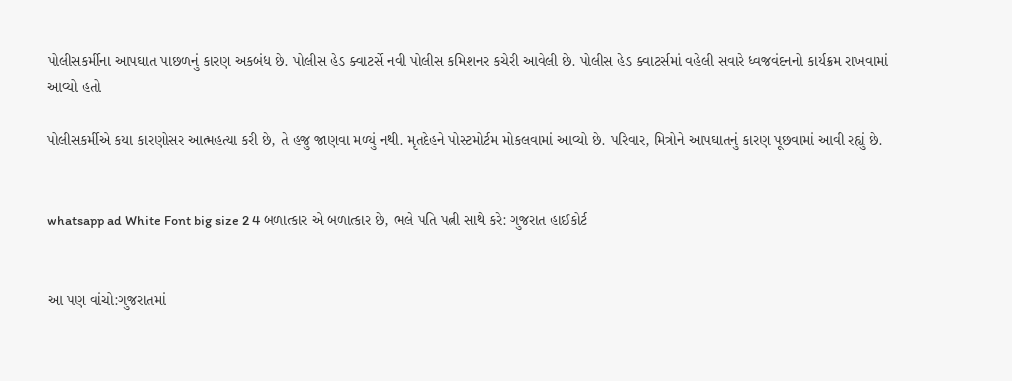પોલીસકર્મીના આપઘાત પાછળનું કારણ અકબંધ છે. પોલીસ હેડ ક્વાટર્સે નવી પોલીસ કમિશનર કચેરી આવેલી છે. પોલીસ હેડ ક્વાટર્સમાં વહેલી સવારે ધ્વજવંદનનો કાર્યક્રમ રાખવામાં આવ્યો હતો

પોલીસકર્મીએ કયા કારણોસર આત્મહત્યા કરી છે, તે હજુ જાણવા મળ્યું નથી. મૃતદેહને પોસ્ટમોર્ટમ મોકલવામાં આવ્યો છે. પરિવાર, મિત્રોને આપઘાતનું કારણ પૂછવામાં આવી રહ્યું છે.


whatsapp ad White Font big size 2 4 બળાત્કાર એ બળાત્કાર છે, ભલે પતિ પત્ની સાથે કરે: ગુજરાત હાઈકોર્ટ


આ પણ વાંચો:ગુજરાતમાં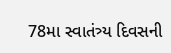78મા સ્વાતંત્ર્ય દિવસની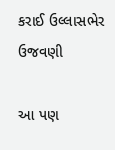કરાઈ ઉલ્લાસભેર ઉજવણી

આ પણ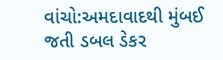વાંચો:અમદાવાદથી મુંબઈ જતી ડબલ ડેકર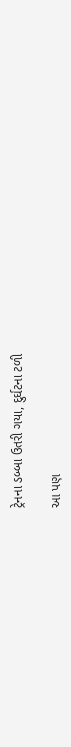ટ્રેનના ડબ્બા ઉતરી ગયા, દુર્ઘટના ટળી

આ પણ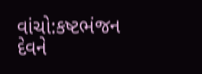વાંચો:કષ્ટભંજન દેવને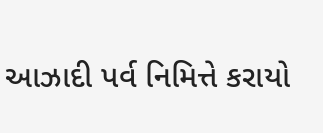આઝાદી પર્વ નિમિત્તે કરાયો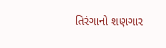તિરંગાનો શણગાર